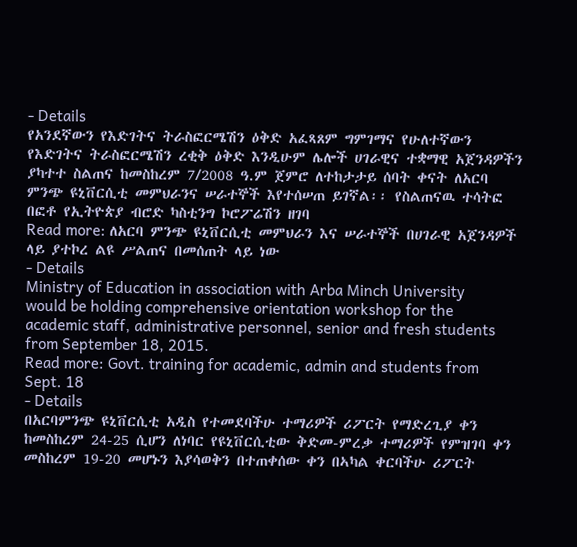- Details
የአንደኛውን የእድገትና ትራስፎርሜሽን ዕቅድ አፈጻጸም ግምገማና የሁለተኛውን የእድገትና ትራስፎርሜሽን ረቂቅ ዕቅድ እንዲሁም ሌሎች ሀገራዊና ተቋማዊ አጀንዳዎችን ያካተተ ስልጠና ከመስከረም 7/2008 ዓ.ም ጀምሮ ለተከታታይ ሰባት ቀናት ለአርባ ምንጭ ዩኒቨርሲቲ መምህራንና ሠራተኞች እየተሰሠጠ ይገኛል፡፡ የስልጠናዉ ተሳትፎ በፎቶ የኢትዮጵያ ብሮድ ካስቲንግ ኮሮፖሬሽን ዘገባ
Read more: ለአርባ ምንጭ ዩኒቨርሲቲ መምህራን እና ሠራተኞች በሀገራዊ አጀንዳዎች ላይ ያተኮረ ልዩ ሥልጠና በመሰጠት ላይ ነው
- Details
Ministry of Education in association with Arba Minch University would be holding comprehensive orientation workshop for the academic staff, administrative personnel, senior and fresh students from September 18, 2015.
Read more: Govt. training for academic, admin and students from Sept. 18
- Details
በአርባምንጭ ዩኒቨርሲቲ አዲስ የተመደባችሁ ተማሪዎች ሪፖርት የማድረጊያ ቀን ከመስከረም 24-25 ሲሆን ለነባር የዩኒቨርሲቲው ቅድመ-ምረቃ ተማሪዎች የምዝገባ ቀን መስከረም 19-20 መሆኑን እያሳወቅን በተጠቀሰው ቀን በኣካል ቀርባችሁ ሪፖርት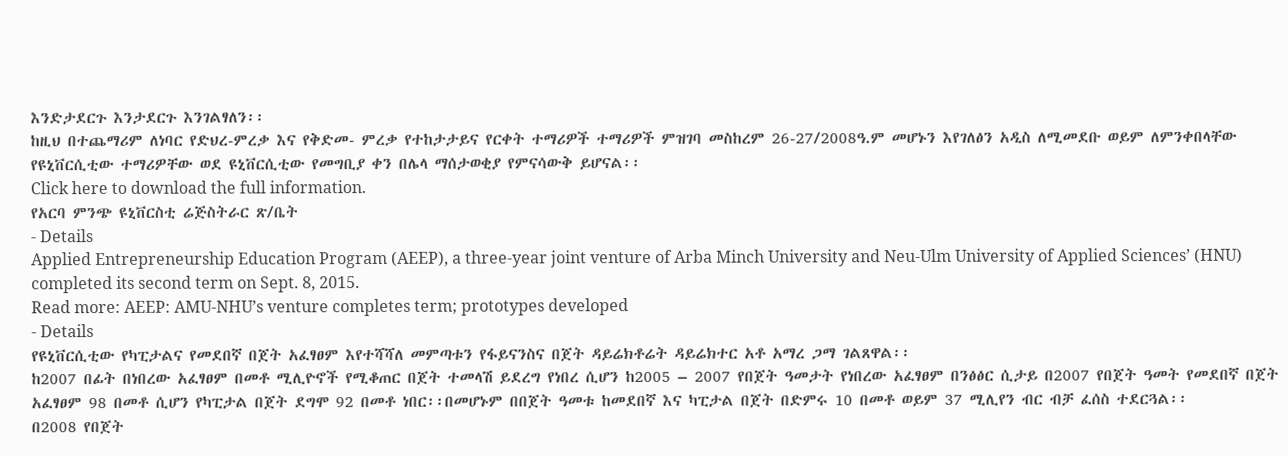እንድታደርጉ እንታደርጉ እንገልፃለን፡፡
ከዚህ በተጨማሪም ለነባር የድህረ-ምረቃ እና የቅድመ- ምረቃ የተከታታይና የርቀት ተማሪዎች ተማሪዎች ምዝገባ መስከረም 26-27/2008ዓ.ም መሆኑን እየገለፅን አዲስ ለሚመደቡ ወይም ለምንቀበላቸው የዩኒቨርሲቲው ተማሪዎቸው ወደ ዩኒቨርሲቲው የመግቢያ ቀን በሌላ ማሰታወቂያ የምናሳውቅ ይሆናል፡፡
Click here to download the full information.
የአርባ ምንጭ ዩኒቨርስቲ ሬጅስትራር ጽ/ቤት
- Details
Applied Entrepreneurship Education Program (AEEP), a three-year joint venture of Arba Minch University and Neu-Ulm University of Applied Sciences’ (HNU) completed its second term on Sept. 8, 2015.
Read more: AEEP: AMU-NHU’s venture completes term; prototypes developed
- Details
የዩኒቨርሲቲው የካፒታልና የመደበኛ በጀት አፈፃፀም እየተሻሻለ መምጣቱን የፋይናንስና በጀት ዳይሬክቶሬት ዳይሬክተር አቶ አማረ ጋማ ገልጸዋል፡፡
ከ2007 በፊት በነበረው አፈፃፀም በመቶ ሚሊዮኖች የሚቆጠር በጀት ተመላሽ ይደረግ የነበረ ሲሆን ከ2005 – 2007 የበጀት ዓመታት የነበረው አፈፃፀም በንፅፅር ሲታይ በ2007 የበጀት ዓመት የመደበኛ በጀት አፈፃፀም 98 በመቶ ሲሆን የካፒታል በጀት ደግሞ 92 በመቶ ነበር፡፡በመሆኑም በበጀት ዓመቱ ከመደበኛ እና ካፒታል በጀት በድምሩ 10 በመቶ ወይም 37 ሚሊየን ብር ብቻ ፈሰስ ተደርጓል፡፡
በ2008 የበጀት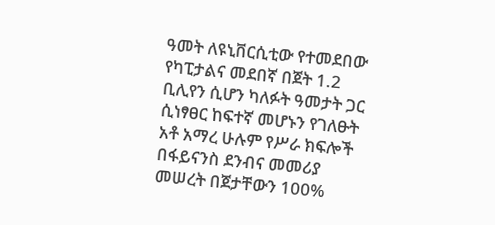ዓመት ለዩኒቨርሲቲው የተመደበው የካፒታልና መደበኛ በጀት 1.2 ቢሊየን ሲሆን ካለፉት ዓመታት ጋር ሲነፃፀር ከፍተኛ መሆኑን የገለፁት አቶ አማረ ሁሉም የሥራ ክፍሎች በፋይናንስ ደንብና መመሪያ መሠረት በጀታቸውን 100%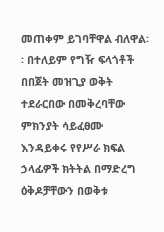መጠቀም ይገባቸዋል ብለዋል፡፡ በተለይም የግዥ ፍላጎቶች በበጀት መዝጊያ ወቅት ተደራርበው በመቅረባቸው ምክንያት ሳይፈፀሙ እንዳይቀሩ የየሥራ ክፍል ኃላፊዎች ክትትል በማድረግ ዕቅዶቻቸውን በወቅቱ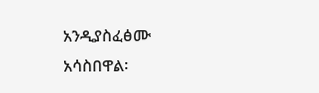አንዲያስፈፅሙ አሳስበዋል፡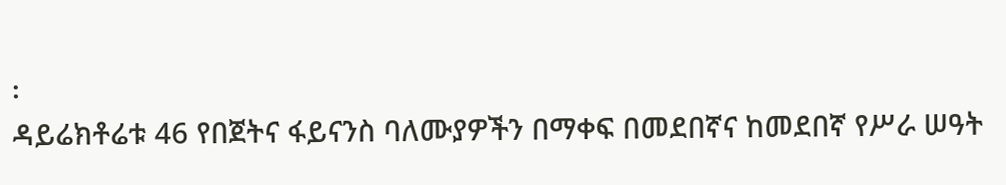፡
ዳይሬክቶሬቱ 46 የበጀትና ፋይናንስ ባለሙያዎችን በማቀፍ በመደበኛና ከመደበኛ የሥራ ሠዓት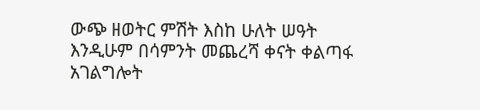ውጭ ዘወትር ምሽት እስከ ሁለት ሠዓት እንዲሁም በሳምንት መጨረሻ ቀናት ቀልጣፋ አገልግሎት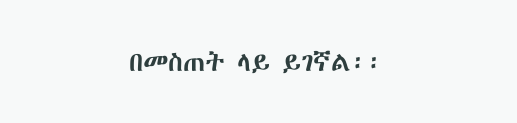በመስጠት ላይ ይገኛል፡፡